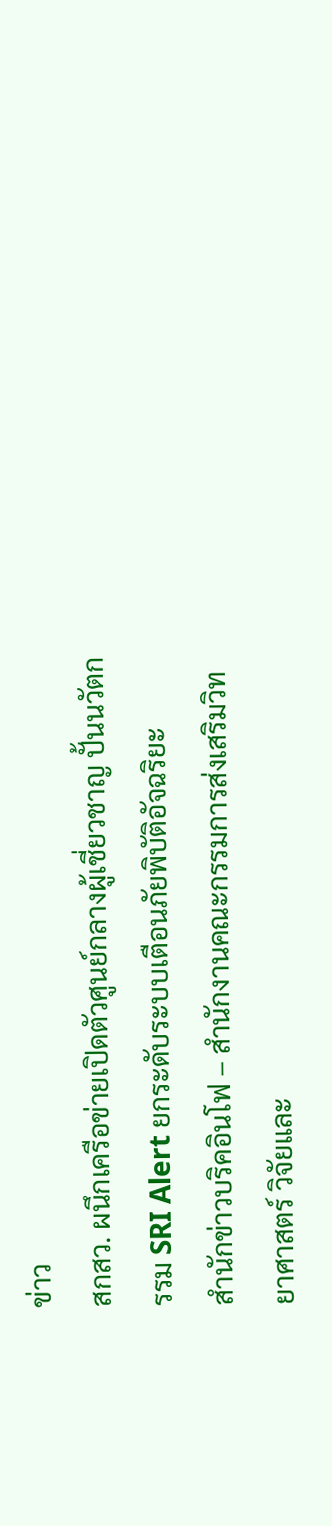ข่าว
สกสว. ผนึกเครือข่ายเปิดตัวศูนย์กลางผู้เชี่ยวชาญ ปั้นนวัตกรรม SRI Alert ยกระดับระบบเตือนภัยพิบัติอัจฉริยะ
สำนักข่าวบริคอินโฟ – สำนักงานคณะกรรมการส่งเสริมวิทยาศาสตร์ วิจัยและ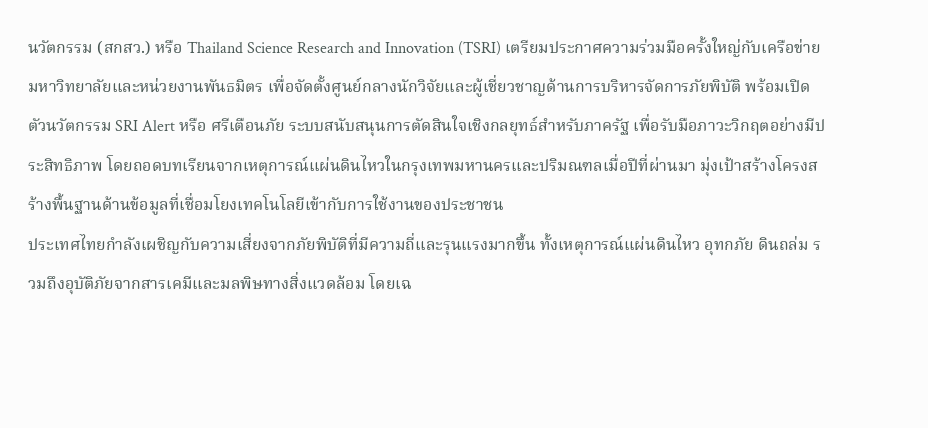นวัตกรรม (สกสว.) หรือ Thailand Science Research and Innovation (TSRI) เตรียมประกาศความร่วมมือครั้งใหญ่กับเครือข่ายมหาวิทยาลัยและหน่วยงานพันธมิตร เพื่อจัดตั้งศูนย์กลางนักวิจัยและผู้เชี่ยวชาญด้านการบริหารจัดการภัยพิบัติ พร้อมเปิดตัวนวัตกรรม SRI Alert หรือ ศรีเตือนภัย ระบบสนับสนุนการตัดสินใจเชิงกลยุทธ์สำหรับภาครัฐ เพื่อรับมือภาวะวิกฤตอย่างมีประสิทธิภาพ โดยถอดบทเรียนจากเหตุการณ์แผ่นดินไหวในกรุงเทพมหานครและปริมณฑลเมื่อปีที่ผ่านมา มุ่งเป้าสร้างโครงสร้างพื้นฐานด้านข้อมูลที่เชื่อมโยงเทคโนโลยีเข้ากับการใช้งานของประชาชน
ประเทศไทยกำลังเผชิญกับความเสี่ยงจากภัยพิบัติที่มีความถี่และรุนแรงมากขึ้น ทั้งเหตุการณ์แผ่นดินไหว อุทกภัย ดินถล่ม รวมถึงอุบัติภัยจากสารเคมีและมลพิษทางสิ่งแวดล้อม โดยเฉ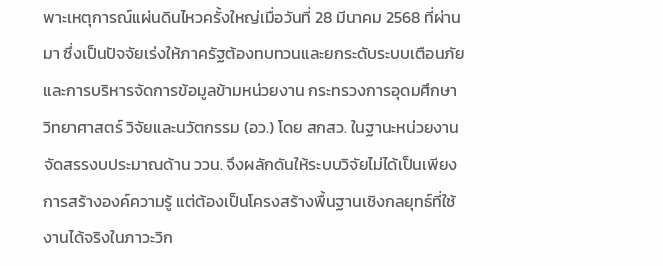พาะเหตุการณ์แผ่นดินไหวครั้งใหญ่เมื่อวันที่ 28 มีนาคม 2568 ที่ผ่านมา ซึ่งเป็นปัจจัยเร่งให้ภาครัฐต้องทบทวนและยกระดับระบบเตือนภัยและการบริหารจัดการข้อมูลข้ามหน่วยงาน กระทรวงการอุดมศึกษา วิทยาศาสตร์ วิจัยและนวัตกรรม (อว.) โดย สกสว. ในฐานะหน่วยงานจัดสรรงบประมาณด้าน ววน. จึงผลักดันให้ระบบวิจัยไม่ได้เป็นเพียงการสร้างองค์ความรู้ แต่ต้องเป็นโครงสร้างพื้นฐานเชิงกลยุทธ์ที่ใช้งานได้จริงในภาวะวิก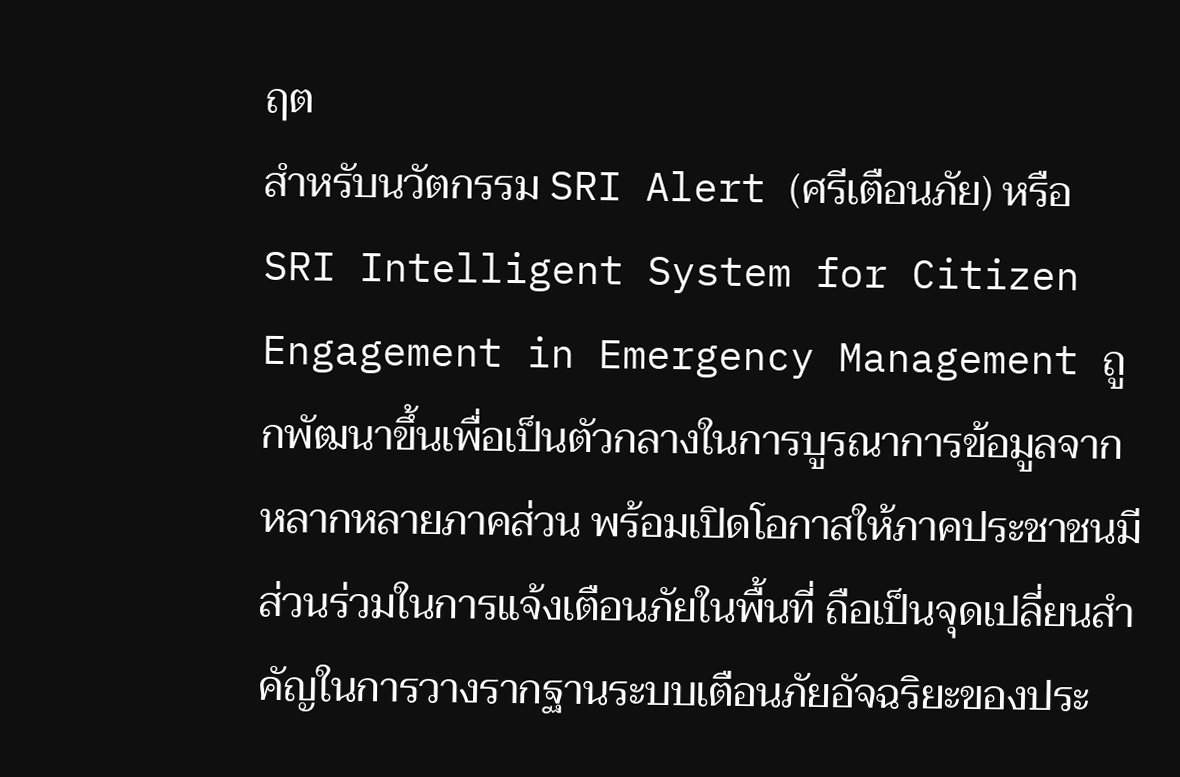ฤต
สำหรับนวัตกรรม SRI Alert (ศรีเตือนภัย) หรือ SRI Intelligent System for Citizen Engagement in Emergency Management ถูกพัฒนาขึ้นเพื่อเป็นตัวกลางในการบูรณาการข้อมูลจากหลากหลายภาคส่วน พร้อมเปิดโอกาสให้ภาคประชาชนมีส่วนร่วมในการแจ้งเตือนภัยในพื้นที่ ถือเป็นจุดเปลี่ยนสำคัญในการวางรากฐานระบบเตือนภัยอัจฉริยะของประ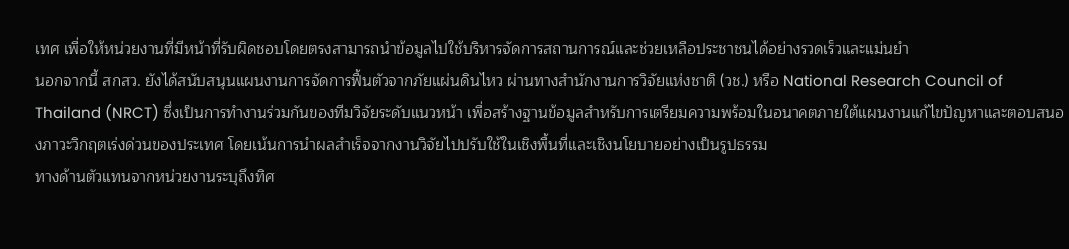เทศ เพื่อให้หน่วยงานที่มีหน้าที่รับผิดชอบโดยตรงสามารถนำข้อมูลไปใช้บริหารจัดการสถานการณ์และช่วยเหลือประชาชนได้อย่างรวดเร็วและแม่นยำ
นอกจากนี้ สกสว. ยังได้สนับสนุนแผนงานการจัดการฟื้นตัวจากภัยแผ่นดินไหว ผ่านทางสำนักงานการวิจัยแห่งชาติ (วช.) หรือ National Research Council of Thailand (NRCT) ซึ่งเป็นการทำงานร่วมกันของทีมวิจัยระดับแนวหน้า เพื่อสร้างฐานข้อมูลสำหรับการเตรียมความพร้อมในอนาคตภายใต้แผนงานแก้ไขปัญหาและตอบสนองภาวะวิกฤตเร่งด่วนของประเทศ โดยเน้นการนำผลสำเร็จจากงานวิจัยไปปรับใช้ในเชิงพื้นที่และเชิงนโยบายอย่างเป็นรูปธรรม
ทางด้านตัวแทนจากหน่วยงานระบุถึงทิศ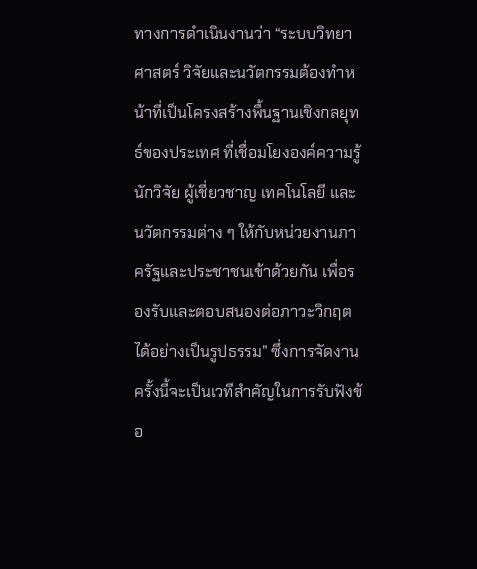ทางการดำเนินงานว่า “ระบบวิทยาศาสตร์ วิจัยและนวัตกรรมต้องทำหน้าที่เป็นโครงสร้างพื้นฐานเชิงกลยุทธ์ของประเทศ ที่เชื่อมโยงองค์ความรู้ นักวิจัย ผู้เชี่ยวชาญ เทคโนโลยี และนวัตกรรมต่าง ๆ ให้กับหน่วยงานภาครัฐและประชาชนเข้าด้วยกัน เพื่อรองรับและตอบสนองต่อภาวะวิกฤตได้อย่างเป็นรูปธรรม” ซึ่งการจัดงานครั้งนี้จะเป็นเวทีสำคัญในการรับฟังข้อ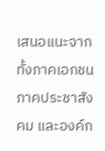เสนอแนะจากทั้งภาคเอกชน ภาคประชาสังคม และองค์ก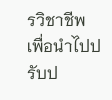รวิชาชีพ เพื่อนำไปปรับป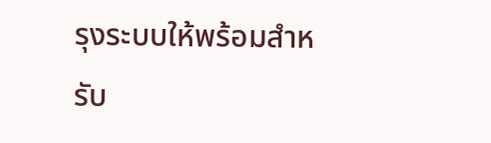รุงระบบให้พร้อมสำหรับ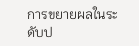การขยายผลในระดับป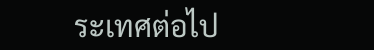ระเทศต่อไป